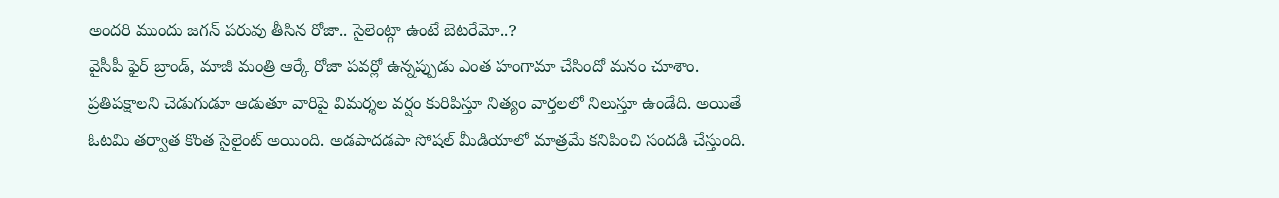అందరి ముందు జగన్ పరువు తీసిన రోజా.. సైలెంట్గా ఉంటే బెటరేమో..?
వైసీపీ ఫైర్ బ్రాండ్, మాజీ మంత్రి ఆర్కే రోజా పవర్లో ఉన్నప్పుడు ఎంత హంగామా చేసిందో మనం చూశాం. ప్రతిపక్షాలని చెడుగుడూ ఆడుతూ వారిపై విమర్శల వర్షం కురిపిస్తూ నిత్యం వార్తలలో నిలుస్తూ ఉండేది. అయితే ఓటమి తర్వాత కొంత సైలైంట్ అయింది. అడపాదడపా సోషల్ మీడియాలో మాత్రమే కనిపించి సందడి చేస్తుంది.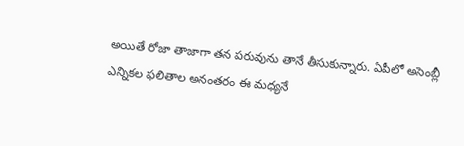అయితే రోజా తాజాగా తన పరువును తానే తీసుకున్నారు. ఏపీలో అసెంబ్లీ ఎన్నికల ఫలితాల అనంతరం ఈ మధ్యనే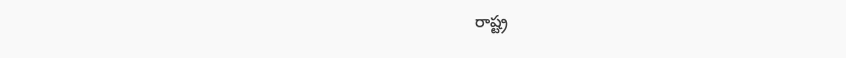రాష్ట్ర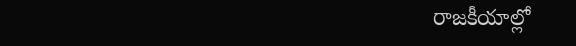రాజకీయాల్లో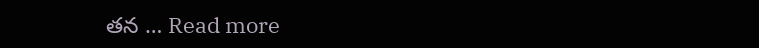తన … Read more